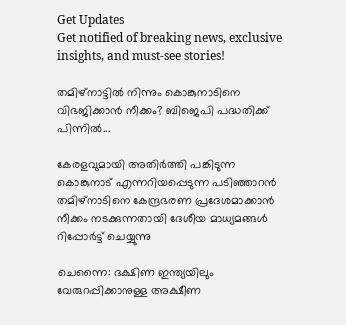Get Updates
Get notified of breaking news, exclusive insights, and must-see stories!

തമിഴ്നാട്ടിൽ നിന്നും കൊങ്കുനാടിനെ വിഭജിക്കാൻ നീക്കം? ബിജെപി പദ്ധതിക്ക് പിന്നിൽ...

കേരളവുമായി അതിർത്തി പങ്കിടുന്ന കൊങ്കുനാട് എന്നറിയപ്പെടുന്ന പടിഞ്ഞാറൻ തമിഴ്നാടിനെ കേന്ദ്രഭരണ പ്രദേശമാക്കാൻ നീക്കം നടക്കുന്നതായി ദേശീയ മാധ്യമങ്ങൾ റിപ്പോർട്ട് ചെയ്യുന്നു

ചെന്നൈ: ദക്ഷിണ ഇന്ത്യയിലും വേരുറപ്പിക്കാനുള്ള അക്ഷീണ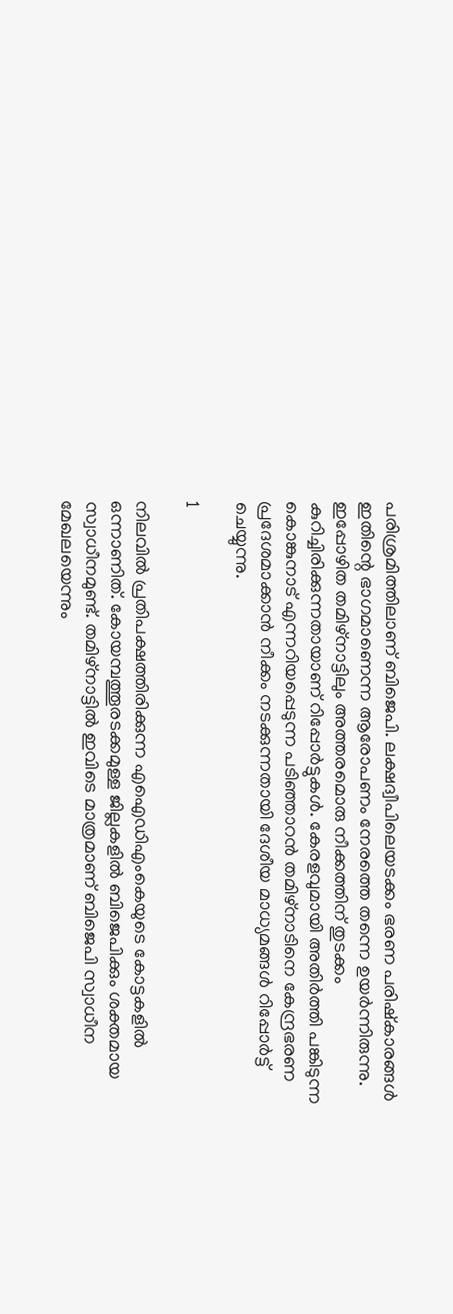പരിശ്രമിത്തിലാണ് ബിജെപി. ലക്ഷദ്വീപിലെയടക്കം ഭരണ പരിഷ്കാരങ്ങൾ ഇതിന്റെ ഭാഗമാണെന്ന ആരോപണം നേരത്തെ തന്നെ ഉയർന്നിരുന്നു. ഇപ്പോഴിത തമിഴ്നാട്ടിലും അത്തരമൊരു നീക്കത്തിന് തുടക്കം കുറിച്ചിരിക്കുന്നതായാണ് റിപ്പോർട്ടുകൾ. കേരളവുമായി അതിർത്തി പങ്കിടുന്ന കൊങ്കുനാട് എന്നറിയപ്പെടുന്ന പടിഞ്ഞാറൻ തമിഴ്നാടിനെ കേന്ദ്രഭരണ പ്രദേശമാക്കാൻ നീക്കം നടക്കുന്നതായി ദേശീയ മാധ്യമങ്ങൾ റിപ്പോർട്ട് ചെയ്യുന്നു.

1

നിലവിൽ പ്രതിപക്ഷത്തിരിക്കുന്ന എഐഡിഎംകെയുടെ കോട്ടകളിൽ ഒന്നാണിത്. കോയമ്പത്തൂരടക്കമുള്ള ജില്ലകളിൽ ബിജെപിക്കും ശക്തമായ സ്വാധീനമുണ്ട്. തമിഴ്നാട്ടിൽ ഇവിടെ മാത്രമാണ് ബിജെപി സ്വാധീന മേഖലയെന്നും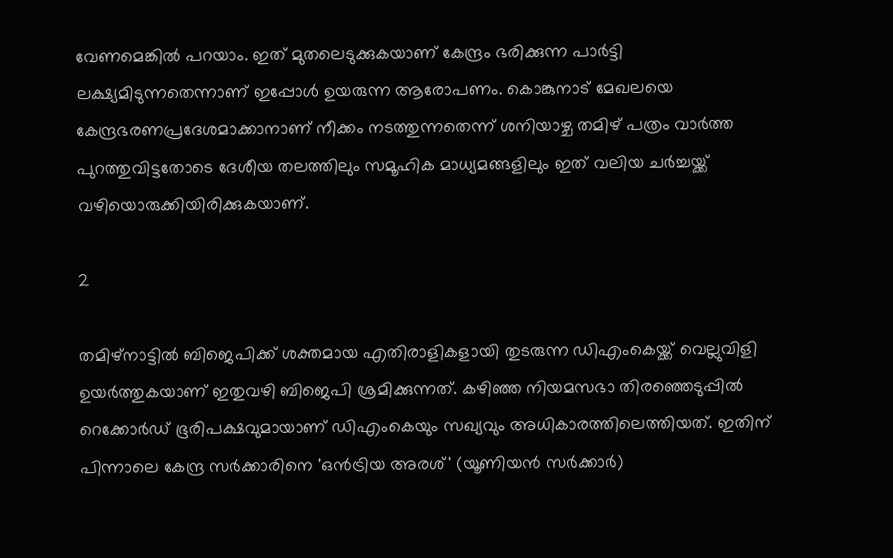വേണമെങ്കിൽ പറയാം. ഇത് മുതലെടുക്കുകയാണ് കേന്ദ്രം ഭരിക്കുന്ന പാർട്ടി ലക്ഷ്യമിടുന്നതെന്നാണ് ഇപ്പോൾ ഉയരുന്ന ആരോപണം. കൊങ്കുനാട് മേഖലയെ കേന്ദ്രഭരണപ്രദേശമാക്കാനാണ് നീക്കം നടത്തുന്നതെന്ന് ശനിയാഴ്ച തമിഴ് പത്രം വാർത്ത പുറത്തുവിട്ടതോടെ ദേശീയ തലത്തിലും സമൂഹിക മാധ്യമങ്ങളിലും ഇത് വലിയ ചർച്ചയ്ക്ക് വഴിയൊരുക്കിയിരിക്കുകയാണ്.

2

തമിഴ്നാട്ടിൽ ബിജെപിക്ക് ശക്തമായ എതിരാളികളായി തുടരുന്ന ഡിഎംകെയ്ക്ക് വെല്ലുവിളി ഉയർത്തുകയാണ് ഇതുവഴി ബിജെപി ശ്രമിക്കുന്നത്. കഴിഞ്ഞ നിയമസഭാ തിരഞ്ഞെടുപ്പിൽ റെക്കോർഡ് ഭൂരിപക്ഷവുമായാണ് ഡിഎംകെയും സഖ്യവും അധികാരത്തിലെത്തിയത്. ഇതിന് പിന്നാലെ കേന്ദ്ര സർക്കാരിനെ 'ഒൻട്രിയ അരശ്' (യൂണിയൻ സർക്കാർ)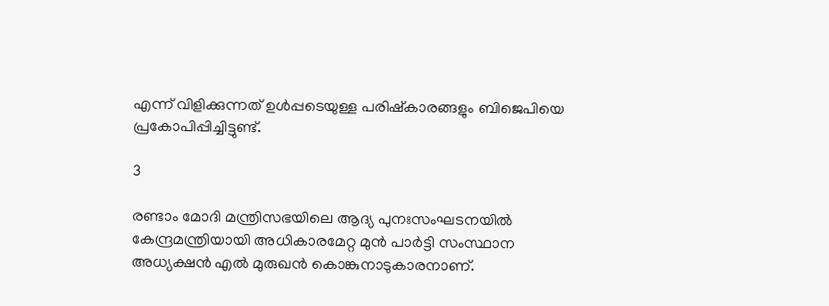എന്ന് വിളിക്കുന്നത് ഉൾപ്പടെയുള്ള പരിഷ്കാരങ്ങളും ബിജെപിയെ പ്രകോപിപ്പിച്ചിട്ടുണ്ട്.

3

രണ്ടാം മോദി മന്ത്രിസഭയിലെ ആദ്യ പുനഃസംഘടനയിൽ കേന്ദ്രമന്ത്രിയായി അധികാരമേറ്റ മുൻ പാർട്ടി സംസ്ഥാന അധ്യക്ഷൻ എൽ മുരുഖൻ കൊങ്കുനാടുകാരനാണ്.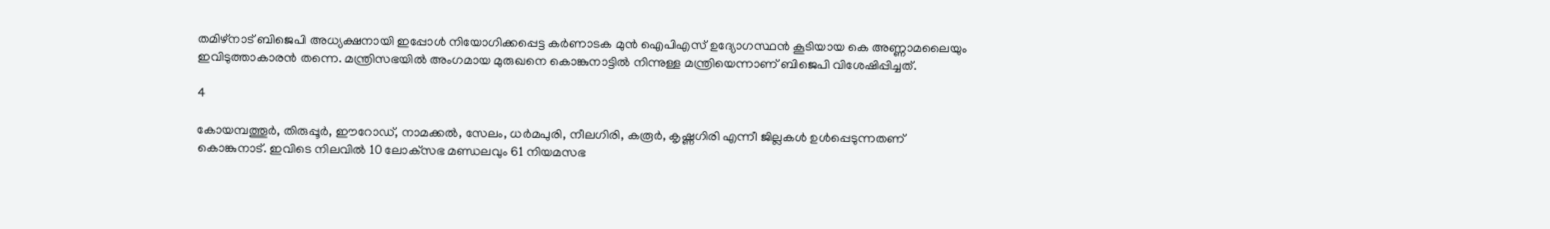തമിഴ്നാട് ബിജെപി അധ്യക്ഷനായി ഇപ്പോൾ നിയോഗിക്കപ്പെട്ട കർണാടക മുൻ ഐപിഎസ് ഉദ്യോഗസ്ഥൻ കൂടിയായ കെ അണ്ണാമലൈയും ഇവിടുത്താകാരൻ തന്നെ. മന്ത്രിസഭയിൽ അംഗമായ മുരുഖനെ കൊങ്കുനാട്ടിൽ നിന്നുള്ള മന്ത്രിയെന്നാണ് ബിജെപി വിശേഷിപ്പിച്ചത്.

4

കോയമ്പത്തൂർ, തിരുപ്പൂർ, ഈറോഡ്, നാമക്കൽ, സേലം, ധർമപുരി, നീലഗിരി, കരൂർ, കൃഷ്ണഗിരി എന്നീ ജില്ലകൾ ഉൾപ്പെടുന്നതണ് കൊങ്കുനാട്. ഇവിടെ നിലവിൽ 10 ലോക്‌സഭ മണ്ഡലവും 61 നിയമസഭ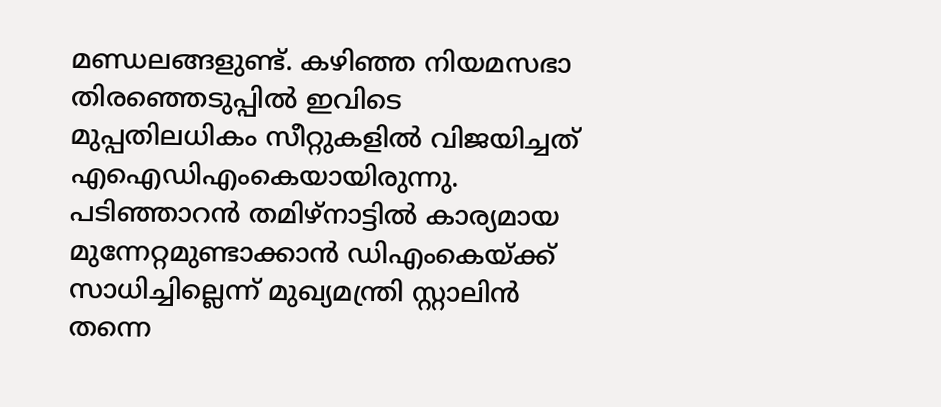മണ്ഡലങ്ങളുണ്ട്. കഴിഞ്ഞ നിയമസഭാ തിരഞ്ഞെടുപ്പിൽ ഇവിടെ മുപ്പതിലധികം സീറ്റുകളിൽ വിജയിച്ചത് എഐഡിഎംകെയായിരുന്നു. പടിഞ്ഞാറൻ തമിഴ്നാട്ടിൽ കാര്യമായ മുന്നേറ്റമുണ്ടാക്കാൻ ഡിഎംകെയ്ക്ക് സാധിച്ചില്ലെന്ന് മുഖ്യമന്ത്രി സ്റ്റാലിൻ തന്നെ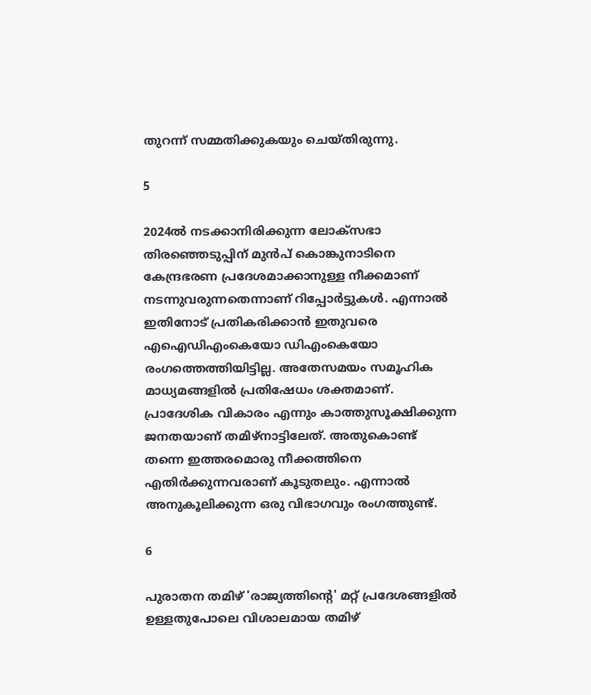തുറന്ന് സമ്മതിക്കുകയും ചെയ്തിരുന്നു.

5

2024ൽ നടക്കാനിരിക്കുന്ന ലോക്‌സഭാ തിരഞ്ഞെടുപ്പിന് മുൻപ് കൊങ്കുനാടിനെ കേന്ദ്രഭരണ പ്രദേശമാക്കാനുള്ള നീക്കമാണ് നടന്നുവരുന്നതെന്നാണ് റിപ്പോർട്ടുകൾ. എന്നാൽ ഇതിനോട് പ്രതികരിക്കാൻ ഇതുവരെ എഐഡിഎംകെയോ ഡിഎംകെയോ രംഗത്തെത്തിയിട്ടില്ല. അതേസമയം സമൂഹിക മാധ്യമങ്ങളിൽ പ്രതിഷേധം ശക്തമാണ്. പ്രാദേശിക വികാരം എന്നും കാത്തുസൂക്ഷിക്കുന്ന ജനതയാണ് തമിഴ്നാട്ടിലേത്. അതുകൊണ്ട് തന്നെ ഇത്തരമൊരു നീക്കത്തിനെ എതിർക്കുന്നവരാണ് കൂടുതലും. എന്നാൽ അനുകൂലിക്കുന്ന ഒരു വിഭാഗവും രംഗത്തുണ്ട്.

6

പുരാതന തമിഴ് 'രാജ്യത്തിന്റെ' മറ്റ് പ്രദേശങ്ങളിൽ ഉള്ളതുപോലെ വിശാലമായ തമിഴ്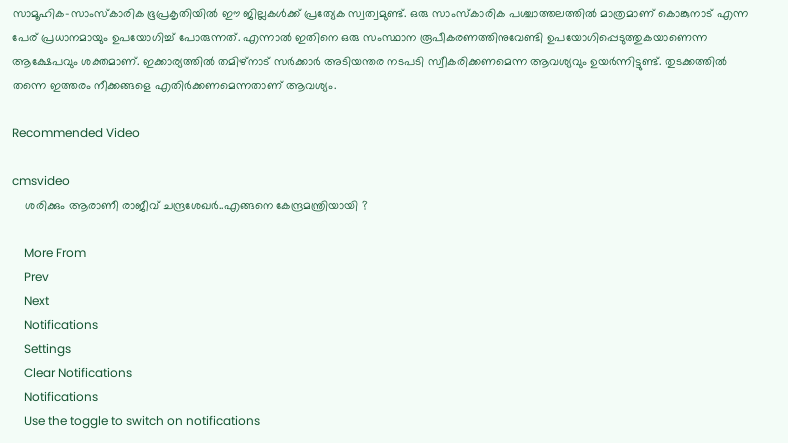സാമൂഹിക-സാംസ്കാരിക ഭൂപ്രകൃതിയിൽ ഈ ജില്ലകൾക്ക് പ്രത്യേക സ്വത്വമുണ്ട്. ഒരു സാംസ്കാരിക പശ്ചാത്തലത്തിൽ മാത്രമാണ് കൊങ്കുനാട് എന്ന പേര് പ്രധാനമായും ഉപയോഗിച്ച് പോരുന്നത്. എന്നാൽ ഇതിനെ ഒരു സംസ്ഥാന രൂപീകരണത്തിനുവേണ്ടി ഉപയോഗിപ്പെടുത്തുകയാണെന്ന ആക്ഷേപവും ശക്തമാണ്. ഇക്കാര്യത്തിൽ തമിഴ്‌നാട് സർക്കാർ അടിയന്തര നടപടി സ്വീകരിക്കണമെന്ന ആവശ്യവും ഉയർന്നിട്ടുണ്ട്. തുടക്കത്തിൽ തന്നെ ഇത്തരം നീക്കങ്ങളെ എതിർക്കണമെന്നതാണ് ആവശ്യം.

Recommended Video

cmsvideo
    ശരിക്കും ആരാണീ രാജീവ് ചന്ദ്രശേഖർ..എങ്ങനെ കേന്ദ്രമന്ത്രിയായി ?

    More From
    Prev
    Next
    Notifications
    Settings
    Clear Notifications
    Notifications
    Use the toggle to switch on notifications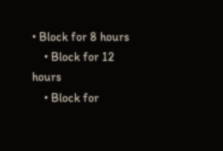• Block for 8 hours
    • Block for 12 hours
    • Block for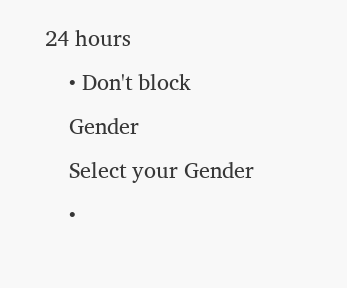24 hours
    • Don't block
    Gender
    Select your Gender
    •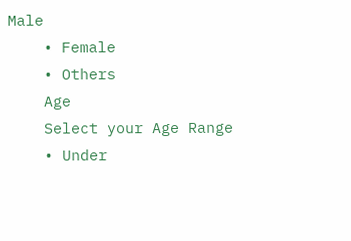Male
    • Female
    • Others
    Age
    Select your Age Range
    • Under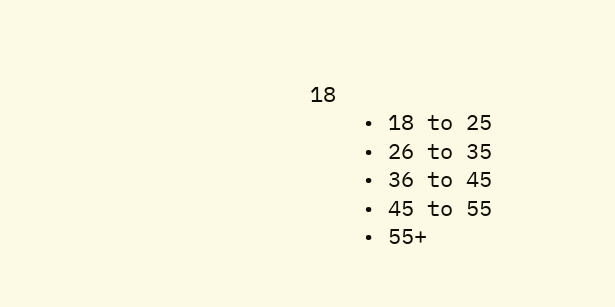18
    • 18 to 25
    • 26 to 35
    • 36 to 45
    • 45 to 55
    • 55+